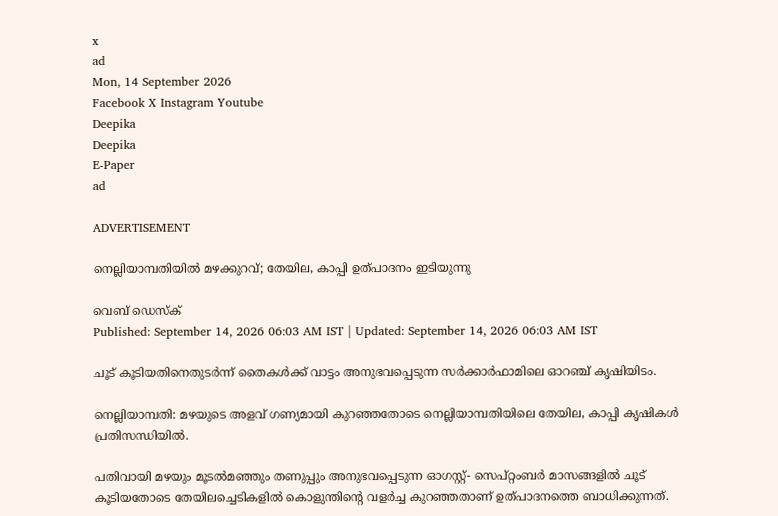x
ad
Mon, 14 September 2026
Facebook X Instagram Youtube
Deepika
Deepika
E-Paper
ad

ADVERTISEMENT

നെല്ലിയാമ്പതിയിൽ മഴക്കുറവ്; തേയില, കാപ്പി ഉത്പാദനം ഇടിയുന്നു

വെബ് ഡെസ്ക്
Published: September 14, 2026 06:03 AM IST | Updated: September 14, 2026 06:03 AM IST

ചൂട് കൂടിയതിനെതുടർന്ന് തൈകൾക്ക് വാട്ടം അനുഭവപ്പെടുന്ന സർക്കാർഫാമിലെ ഓറഞ്ച് കൃഷിയിടം.

നെല്ലിയാമ്പതി: മഴയുടെ അളവ് ഗണ്യമായി കുറഞ്ഞതോടെ നെല്ലിയാമ്പതിയിലെ തേയില, കാപ്പി കൃഷികൾ പ്രതിസന്ധിയിൽ.

പതിവായി മഴയും മൂടൽമഞ്ഞും തണുപ്പും അനുഭവപ്പെടുന്ന ഓഗസ്റ്റ്- സെപ്റ്റംബർ മാസങ്ങളിൽ ചൂട് കൂടിയതോടെ തേയിലച്ചെടികളിൽ കൊളുന്തിന്‍റെ വളർച്ച കുറഞ്ഞതാണ് ഉത്പാദനത്തെ ബാധിക്കുന്നത്.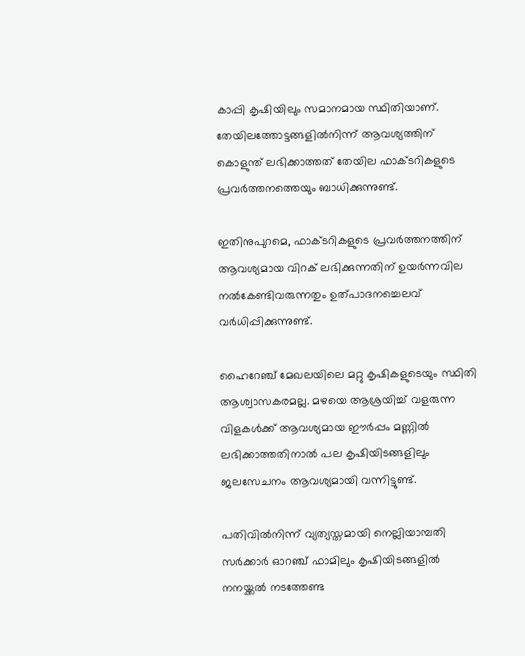കാപ്പി കൃഷിയിലും സമാനമായ സ്ഥിതിയാണ്. തേയിലത്തോട്ടങ്ങളിൽനിന്ന് ആവശ്യത്തിന് കൊളുന്ത് ലഭിക്കാത്തത് തേയില ഫാക്ടറികളുടെ പ്രവർത്തനത്തെയും ബാധിക്കുന്നുണ്ട്.

ഇതിനുപുറമെ, ഫാക്ടറികളുടെ പ്രവർത്തനത്തിന് ആവശ്യമായ വിറക് ലഭിക്കുന്നതിന് ഉയർന്നവില നൽകേണ്ടിവരുന്നതും ഉത്പാദനച്ചെലവ് വർധിപ്പിക്കുന്നുണ്ട്.

ഹൈറേഞ്ച് മേഖലയിലെ മറ്റു കൃഷികളുടെയും സ്ഥിതി ആശ്വാസകരമല്ല. മഴയെ ആശ്രയിച്ച് വളരുന്ന വിളകൾക്ക് ആവശ്യമായ ഈർപ്പം മണ്ണിൽ ലഭിക്കാത്തതിനാൽ പല കൃഷിയിടങ്ങളിലും ജലസേചനം ആവശ്യമായി വന്നിട്ടുണ്ട്.

പതിവിൽനിന്ന് വ്യത്യസ്തമായി നെല്ലിയാമ്പതി സർക്കാർ ഓറഞ്ച് ഫാമിലും കൃഷിയിടങ്ങളിൽ നനയ്ക്കൽ നടത്തേണ്ട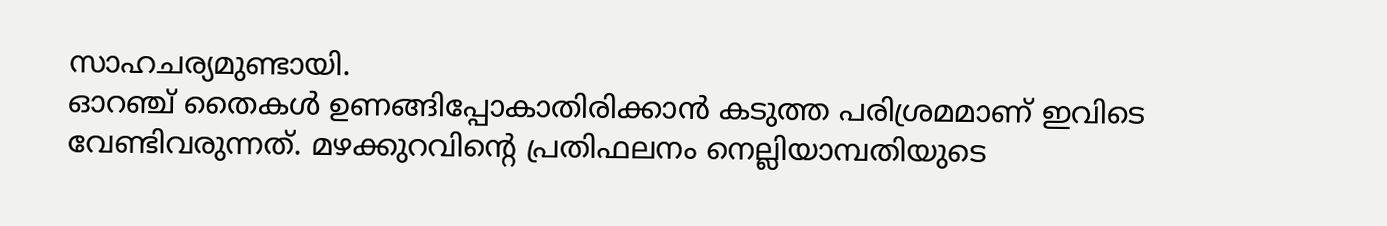സാഹചര്യമുണ്ടായി.
ഓറഞ്ച് തൈകൾ ഉണങ്ങിപ്പോകാതിരിക്കാൻ കടുത്ത പരിശ്രമമാണ് ഇവിടെ വേണ്ടിവരുന്നത്. മഴക്കുറവിന്‍റെ പ്രതിഫലനം നെല്ലിയാമ്പതിയുടെ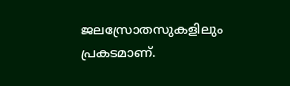ജലസ്രോതസുകളിലും പ്രകടമാണ്.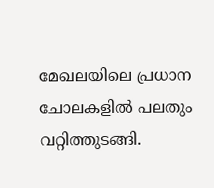മേഖലയിലെ പ്രധാന ചോലകളിൽ പലതും വറ്റിത്തുടങ്ങി.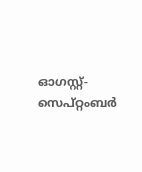ഓഗസ്റ്റ്- സെപ്റ്റംബർ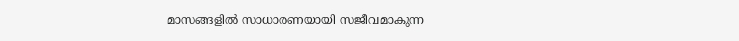മാസങ്ങളിൽ സാധാരണയായി സജീവമാകുന്ന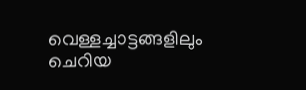വെള്ളച്ചാട്ടങ്ങളിലും ചെറിയ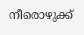നീരൊഴുക്ക്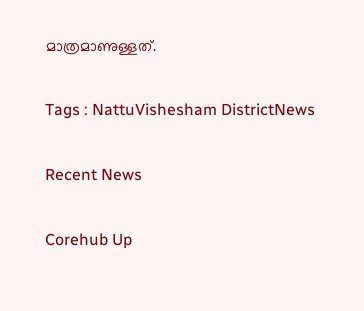മാത്രമാണുള്ളത്.

Tags : NattuVishesham DistrictNews

Recent News

Corehub Up